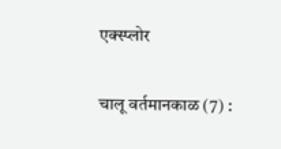एक्स्प्लोर

चालू वर्तमानकाळ (7) :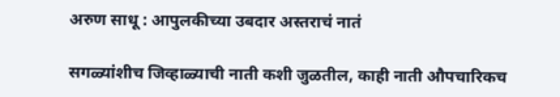अरुण साधू : आपुलकीच्या उबदार अस्तराचं नातं

सगळ्यांशीच जिव्हाळ्याची नाती कशी जुळतील, काही नाती औपचारिकच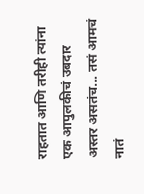राहतात आणि तरीही त्यांना एक आपुलकीचं उबदार अस्तर असतंच... तसं आमचं नातं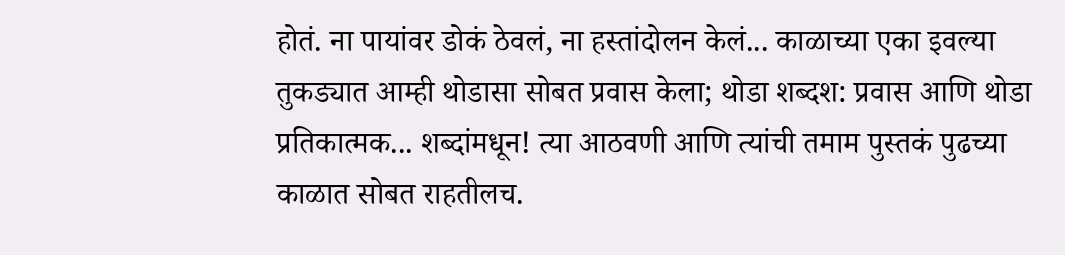होतं. ना पायांवर डोकं ठेवलं, ना हस्तांदोलन केलं... काळाच्या एका इवल्या तुकड्यात आम्ही थोडासा सोबत प्रवास केला; थोडा शब्दश: प्रवास आणि थोडा प्रतिकात्मक... शब्दांमधून! त्या आठवणी आणि त्यांची तमाम पुस्तकं पुढच्या काळात सोबत राहतीलच.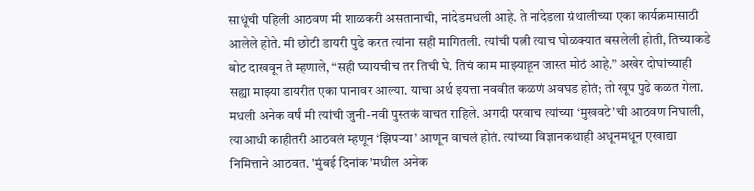साधूंची पहिली आठवण मी शाळकरी असतानाची, नांदेडमधली आहे. ते नांदेडला ग्रंथालीच्या एका कार्यक्रमासाठी आलेले होते. मी छोटी डायरी पुढे करत त्यांना सही मागितली. त्यांची पत्नी त्याच घोळक्यात बसलेली होती, तिच्याकडे बोट दाखवून ते म्हणाले, “सही घ्यायचीच तर तिची घे. तिचं काम माझ्याहून जास्त मोठं आहे.” अखेर दोघांच्याही सह्या माझ्या डायरीत एका पानावर आल्या. याचा अर्थ इयत्ता नववीत कळणं अवघड होतं; तो खूप पुढे कळत गेला. मधली अनेक वर्षं मी त्यांची जुनी-नवी पुस्तकं वाचत राहिले. अगदी परवाच त्यांच्या ‘मुखवटे’ची आठवण निघाली, त्याआधी काहीतरी आठवलं म्हणून ‘झिपऱ्या’ आणून वाचलं होतं. त्यांच्या विज्ञानकथाही अधूनमधून एखाद्या निमित्ताने आठवत. 'मुंबई दिनांक'मधील अनेक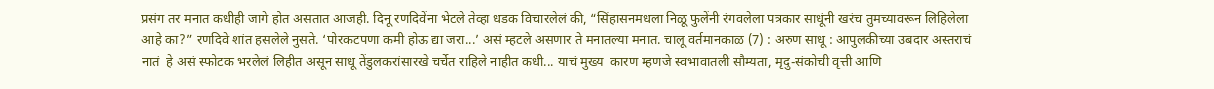प्रसंग तर मनात कधीही जागे होत असतात आजही. दिनू रणदिवेंना भेटले तेव्हा धडक विचारलेलं की, “सिंहासनमधला निळू फुलेंनी रंगवलेला पत्रकार साधूंनी खरंच तुमच्यावरून लिहिलेला आहे का?” रणदिवे शांत हसलेले नुसते. ‘पोरकटपणा कमी होऊ द्या जरा...’ असं म्हटले असणार ते मनातल्या मनात. चालू वर्तमानकाळ (7) : अरुण साधू : आपुलकीच्या उबदार अस्तराचं नातं  हे असं स्फोटक भरलेलं लिहीत असून साधू तेंडुलकरांसारखे चर्चेत राहिले नाहीत कधी... याचं मुख्य  कारण म्हणजे स्वभावातली सौम्यता, मृदु-संकोची वृत्ती आणि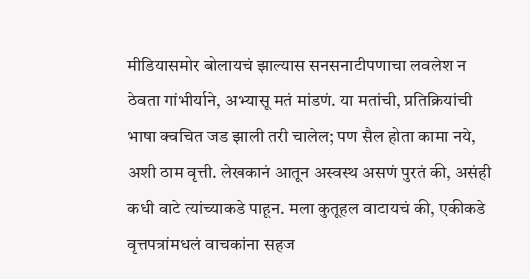मीडियासमोर बोलायचं झाल्यास सनसनाटीपणाचा लवलेश न ठेवता गांभीर्याने, अभ्यासू मतं मांडणं. या मतांची, प्रतिक्रियांची भाषा क्वचित जड झाली तरी चालेल; पण सैल होता कामा नये, अशी ठाम वृत्ती. लेखकानं आतून अस्वस्थ असणं पुरतं की, असंही कधी वाटे त्यांच्याकडे पाहून. मला कुतूहल वाटायचं की, एकीकडे वृत्तपत्रांमधलं वाचकांना सहज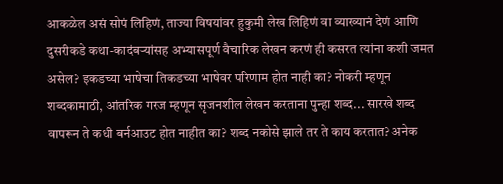आकळेल असं सोपं लिहिणं, ताज्या विषयांवर हुकुमी लेख लिहिणं वा व्याख्यानं देणं आणि दुसरीकडे कथा-कादंबऱ्यांसह अभ्यासपूर्ण वैचारिक लेखन करणं ही कसरत त्यांना कशी जमत असेल? इकडच्या भाषेचा तिकडच्या भाषेवर परिणाम होत नाही का? नोकरी म्हणून शब्दकामाठी, आंतरिक गरज म्हणून सृजनशील लेखन करताना पुन्हा शब्द... सारखे शब्द वापरून ते कधी बर्नआउट होत नाहीत का? शब्द नकोसे झाले तर ते काय करतात? अनेक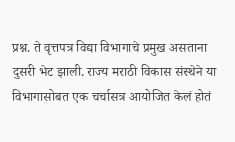प्रश्न. ते वृत्तपत्र विद्या विभागाचे प्रमुख असताना दुसरी भेट झाली. राज्य मराठी विकास संस्थेने या विभागासोबत एक चर्चासत्र आयोजित केलं होतं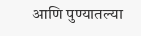आणि पुण्यातल्या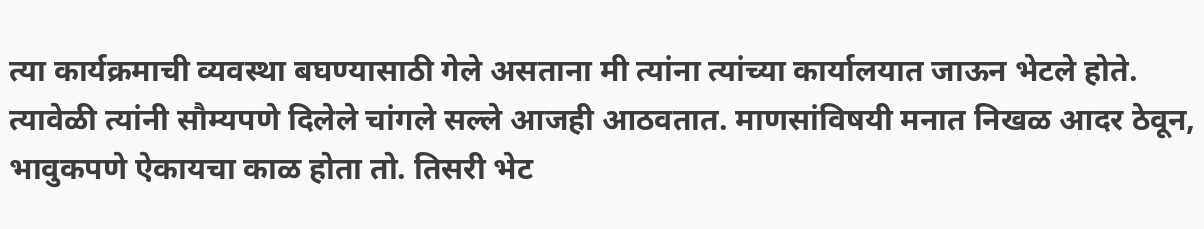त्या कार्यक्रमाची व्यवस्था बघण्यासाठी गेले असताना मी त्यांना त्यांच्या कार्यालयात जाऊन भेटले होते. त्यावेळी त्यांनी सौम्यपणे दिलेले चांगले सल्ले आजही आठवतात. माणसांविषयी मनात निखळ आदर ठेवून, भावुकपणे ऐकायचा काळ होता तो. तिसरी भेट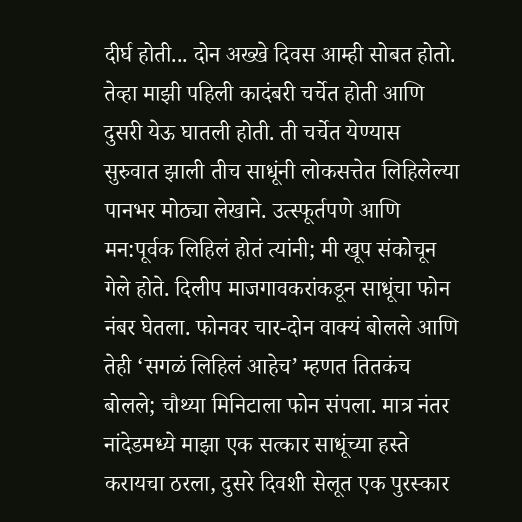दीर्घ होती... दोन अख्खे दिवस आम्ही सोबत होतो. तेव्हा माझी पहिली कादंबरी चर्चेत होती आणि दुसरी येऊ घातली होती. ती चर्चेत येण्यास सुरुवात झाली तीच साधूंनी लोकसत्तेत लिहिलेल्या पानभर मोठ्या लेखाने. उत्स्फूर्तपणे आणि मन:पूर्वक लिहिलं होतं त्यांनी; मी खूप संकोचून गेले होते. दिलीप माजगावकरांकडून साधूंचा फोन नंबर घेतला. फोनवर चार-दोन वाक्यं बोलले आणि तेही ‘सगळं लिहिलं आहेच’ म्हणत तितकंच बोलले; चौथ्या मिनिटाला फोन संपला. मात्र नंतर नांदेडमध्ये माझा एक सत्कार साधूंच्या हस्ते करायचा ठरला, दुसरे दिवशी सेलूत एक पुरस्कार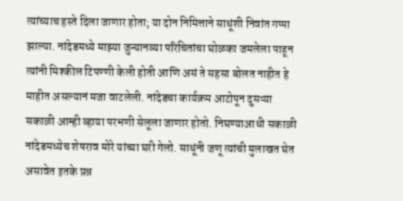त्यांच्याच हस्ते दिला जाणार होता; या दोन निमित्ताने साधूंशी निवांत गप्पा झाल्या. नांदेडमध्ये माझ्या जुन्यानव्या परिचितांचा घोळका जमलेला पाहून त्यांनी मिश्कील टिपण्णी केली होती आणि असं ते सहसा बोलत नाहीत हे माहीत असल्यानं मजा वाटलेली. नांदेडचा कार्यक्रम आटोपून दुसऱ्या सकाळी आम्ही व्हाया परभणी सेलूला जाणार होतो. निघण्याआधी सकाळी नांदेडमध्येच शेषराव मोरे यांच्या घरी गेलो. साधूंनी जणू त्यांची मुलाखत घेत असावेत इतके प्रश्न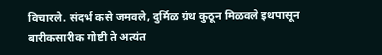विचारले. संदर्भ कसे जमवले, दुर्मिळ ग्रंथ कुठून मिळवले इथपासून बारीकसारीक गोष्टी ते अत्यंत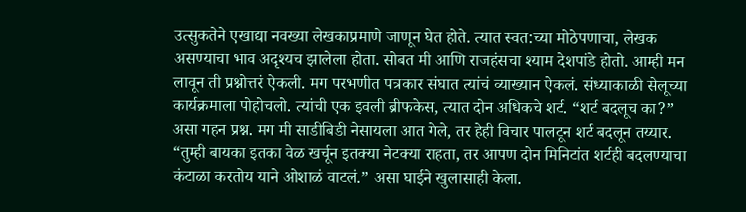उत्सुकतेने एखाद्या नवख्या लेखकाप्रमाणे जाणून घेत होते. त्यात स्वत:च्या मोठेपणाचा, लेखक असण्याचा भाव अदृश्यच झालेला होता. सोबत मी आणि राजहंसचा श्याम देशपांडे होतो. आम्ही मन लावून ती प्रश्नोत्तरं ऐकली. मग परभणीत पत्रकार संघात त्यांचं व्याख्यान ऐकलं. संध्याकाळी सेलूच्या कार्यक्रमाला पोहोचलो. त्यांची एक इवली ब्रीफकेस, त्यात दोन अधिकचे शर्ट. “शर्ट बदलूच का?” असा गहन प्रश्न. मग मी साडीबिडी नेसायला आत गेले, तर हेही विचार पालटून शर्ट बदलून तय्यार. “तुम्ही बायका इतका वेळ खर्चून इतक्या नेटक्या राहता, तर आपण दोन मिनिटांत शर्टही बदलण्याचा कंटाळा करतोय याने ओशाळं वाटलं.” असा घाईने खुलासाही केला.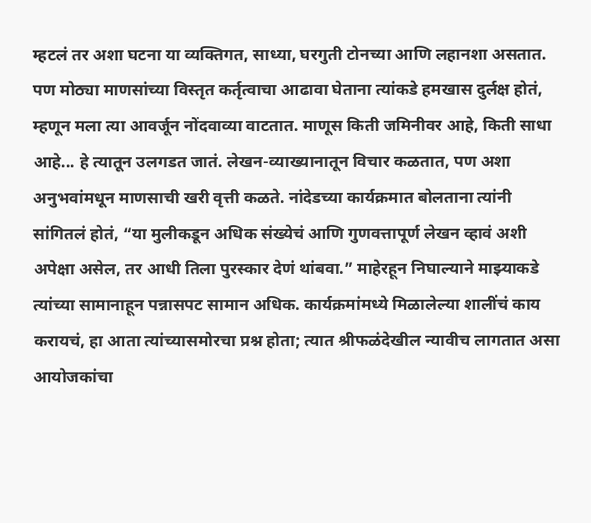म्हटलं तर अशा घटना या व्यक्तिगत, साध्या, घरगुती टोनच्या आणि लहानशा असतात. पण मोठ्या माणसांच्या विस्तृत कर्तृत्वाचा आढावा घेताना त्यांकडे हमखास दुर्लक्ष होतं, म्हणून मला त्या आवर्जून नोंदवाव्या वाटतात. माणूस किती जमिनीवर आहे, किती साधा आहे... हे त्यातून उलगडत जातं. लेखन-व्याख्यानातून विचार कळतात, पण अशा अनुभवांमधून माणसाची खरी वृत्ती कळते. नांदेडच्या कार्यक्रमात बोलताना त्यांनी सांगितलं होतं, “या मुलीकडून अधिक संख्येचं आणि गुणवत्तापूर्ण लेखन व्हावं अशी अपेक्षा असेल, तर आधी तिला पुरस्कार देणं थांबवा.” माहेरहून निघाल्याने माझ्याकडे त्यांच्या सामानाहून पन्नासपट सामान अधिक. कार्यक्रमांमध्ये मिळालेल्या शालींचं काय करायचं, हा आता त्यांच्यासमोरचा प्रश्न होता; त्यात श्रीफळंदेखील न्यावीच लागतात असा आयोजकांचा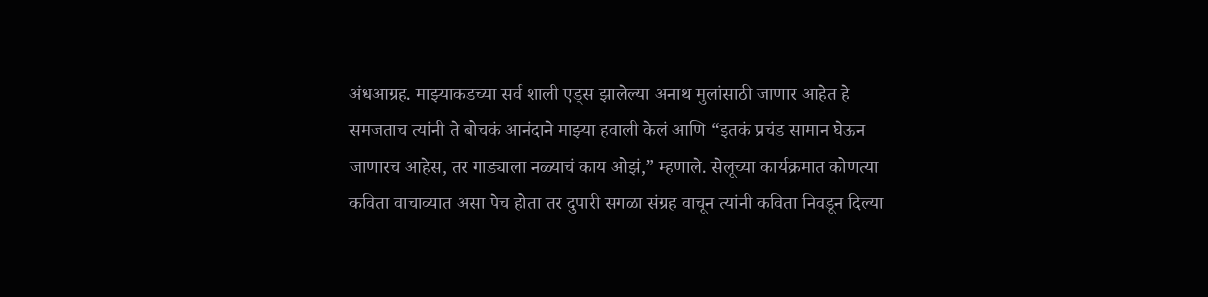अंधआग्रह. माझ्याकडच्या सर्व शाली एड्स झालेल्या अनाथ मुलांसाठी जाणार आहेत हे समजताच त्यांनी ते बोचकं आनंदाने माझ्या हवाली केलं आणि “इतकं प्रचंड सामान घेऊन जाणारच आहेस, तर गाड्याला नळ्याचं काय ओझं,” म्हणाले. सेलूच्या कार्यक्रमात कोणत्या कविता वाचाव्यात असा पेच होता तर दुपारी सगळा संग्रह वाचून त्यांनी कविता निवडून दिल्या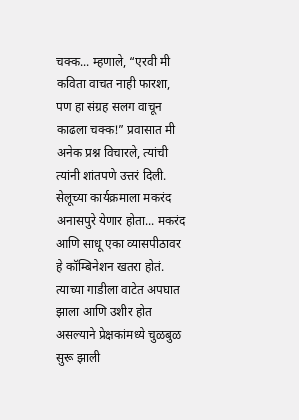चक्क... म्हणाले, “एरवी मी कविता वाचत नाही फारशा, पण हा संग्रह सलग वाचून काढला चक्क!” प्रवासात मी अनेक प्रश्न विचारले, त्यांची त्यांनी शांतपणे उत्तरं दिली. सेलूच्या कार्यक्रमाला मकरंद अनासपुरे येणार होता... मकरंद आणि साधू एका व्यासपीठावर हे कॉम्बिनेशन खतरा होतं. त्याच्या गाडीला वाटेत अपघात झाला आणि उशीर होत असल्याने प्रेक्षकांमध्ये चुळबुळ सुरू झाली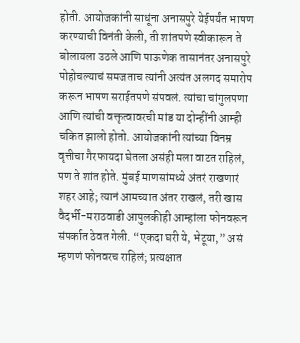होती. आयोजकांनी साधूंना अनासपुरे येईपर्यंत भाषण करण्याची विनंती केली, ती शांतपणे स्वीकारून ते बोलायला उठले आणि पाऊणेक तासानंतर अनासपुरे पोहोचल्याचं समजताच त्यांनी अत्यंत अलगद समारोप करून भाषण सराईतपणे संपवलं. त्यांचा चांगुलपणा आणि त्यांची वक्तृत्वावरची मांड या दोन्हींनी आम्ही चकित झालो होतो. आयोजकांनी त्यांच्या विनम्र वृत्तीचा गैरफायदा घेतला असंही मला वाटत राहिलं, पण ते शांत होते. मुंबई माणसांमध्ये अंतरं राखणारं शहर आहे; त्यानं आमच्यात अंतर राखलं, तरी खास वैदर्भी-मराठवाडी आपुलकीही आम्हांला फोनवरून संपर्कात ठेवत गेली. “एकदा घरी ये, भेटूया,” असं म्हणणं फोनवरच राहिलं; प्रत्यक्षात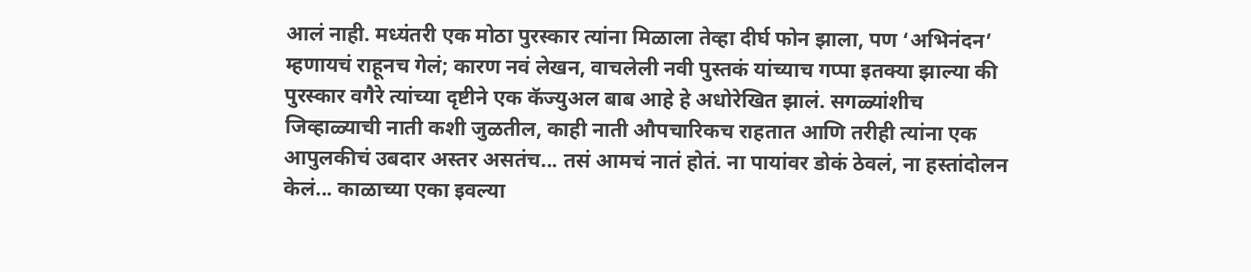आलं नाही. मध्यंतरी एक मोठा पुरस्कार त्यांना मिळाला तेव्हा दीर्घ फोन झाला, पण ‘अभिनंदन’ म्हणायचं राहूनच गेलं; कारण नवं लेखन, वाचलेली नवी पुस्तकं यांच्याच गप्पा इतक्या झाल्या की पुरस्कार वगैरे त्यांच्या दृष्टीने एक कॅज्युअल बाब आहे हे अधोरेखित झालं. सगळ्यांशीच जिव्हाळ्याची नाती कशी जुळतील, काही नाती औपचारिकच राहतात आणि तरीही त्यांना एक आपुलकीचं उबदार अस्तर असतंच... तसं आमचं नातं होतं. ना पायांवर डोकं ठेवलं, ना हस्तांदोलन केलं... काळाच्या एका इवल्या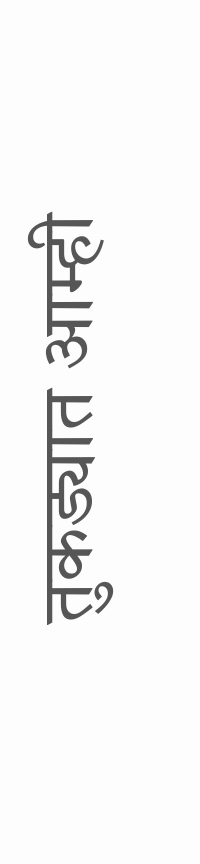तुकड्यात आम्ही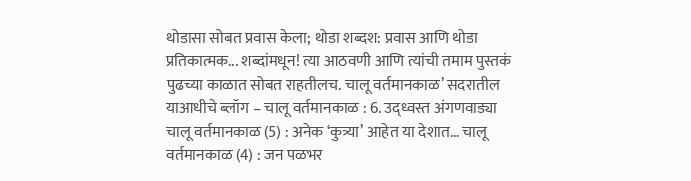थोडासा सोबत प्रवास केला; थोडा शब्दश: प्रवास आणि थोडा प्रतिकात्मक... शब्दांमधून! त्या आठवणी आणि त्यांची तमाम पुस्तकं पुढच्या काळात सोबत राहतीलच. चालू वर्तमानकाळ’ सदरातील याआधीचे ब्लॉग – चालू वर्तमानकाळ : 6. उद्ध्वस्त अंगणवाड्या चालू वर्तमानकाळ (5) : अनेक ‘कुत्र्या’ आहेत या देशात… चालू वर्तमानकाळ (4) : जन पळभर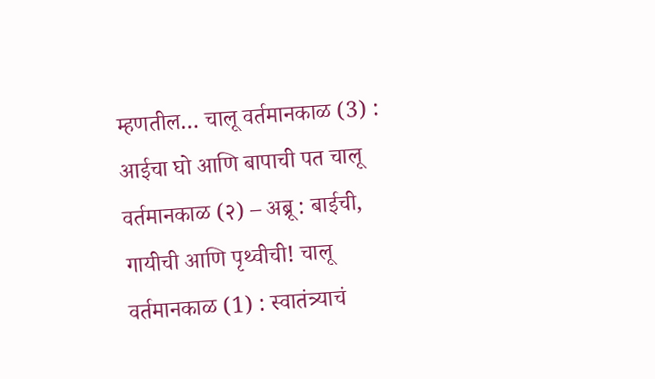म्हणतील… चालू वर्तमानकाळ (3) : आईचा घो आणि बापाची पत चालू वर्तमानकाळ (२) – अब्रू : बाईची, गायीची आणि पृथ्वीची! चालू वर्तमानकाळ (1) : स्वातंत्र्याचं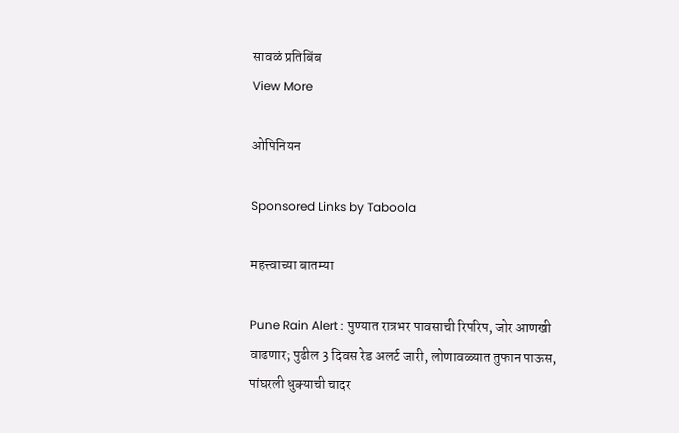सावळं प्रतिबिंब
View More

ओपिनियन

Sponsored Links by Taboola

महत्त्वाच्या बातम्या

Pune Rain Alert : पुण्यात रात्रभर पावसाची रिपरिप, जोर आणखी वाढणार; पुढील 3 दिवस रेड अलर्ट जारी, लोणावळ्यात तुफान पाऊस, पांघरली धुक्याची चादर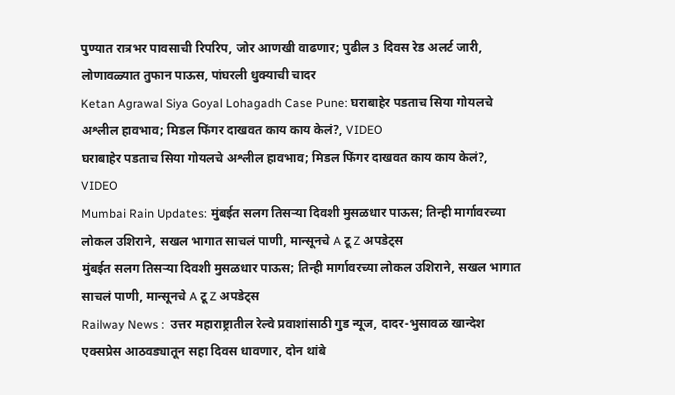पुण्यात रात्रभर पावसाची रिपरिप, जोर आणखी वाढणार; पुढील 3 दिवस रेड अलर्ट जारी, लोणावळ्यात तुफान पाऊस, पांघरली धुक्याची चादर
Ketan Agrawal Siya Goyal Lohagadh Case Pune: घराबाहेर पडताच सिया गोयलचे अश्लील हावभाव; मिडल फिंगर दाखवत काय काय केलं?, VIDEO
घराबाहेर पडताच सिया गोयलचे अश्लील हावभाव; मिडल फिंगर दाखवत काय काय केलं?, VIDEO
Mumbai Rain Updates: मुंबईत सलग तिसऱ्या दिवशी मुसळधार पाऊस; तिन्ही मार्गावरच्या लोकल उशिराने, सखल भागात साचलं पाणी, मान्सूनचे A टू Z अपडेट्स
मुंबईत सलग तिसऱ्या दिवशी मुसळधार पाऊस; तिन्ही मार्गावरच्या लोकल उशिराने, सखल भागात साचलं पाणी, मान्सूनचे A टू Z अपडेट्स
Railway News :  उत्तर महाराष्ट्रातील रेल्वे प्रवाशांसाठी गुड न्यूज, दादर-भुसावळ खान्देश एक्सप्रेस आठवड्यातून सहा दिवस धावणार, दोन थांबे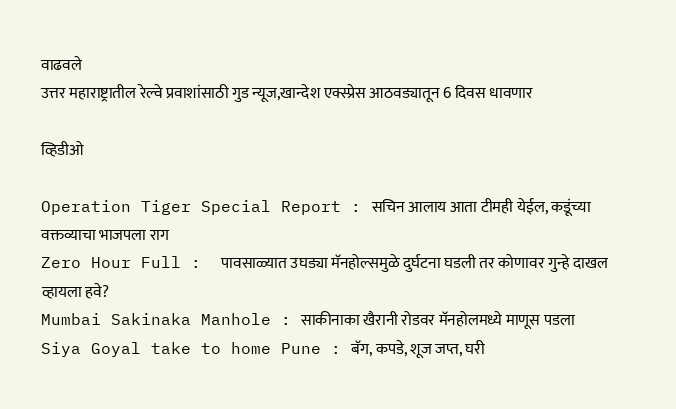वाढवले
उत्तर महाराष्ट्रातील रेल्वे प्रवाशांसाठी गुड न्यूज,खान्देश एक्स्प्रेस आठवड्यातून 6 दिवस धावणार

व्हिडीओ

Operation Tiger Special Report : सचिन आलाय आता टीमही येईल, कडूंच्या वक्तव्याचा भाजपला राग
Zero Hour Full :  पावसाळ्यात उघड्या मॅनहोल्समुळे दुर्घटना घडली तर कोणावर गुन्हे दाखल व्हायला हवे?
Mumbai Sakinaka Manhole : साकीनाका खैरानी रोडवर मॅनहोलमध्ये माणूस पडला
Siya Goyal take to home Pune : बॅग, कपडे, शूज जप्त, घरी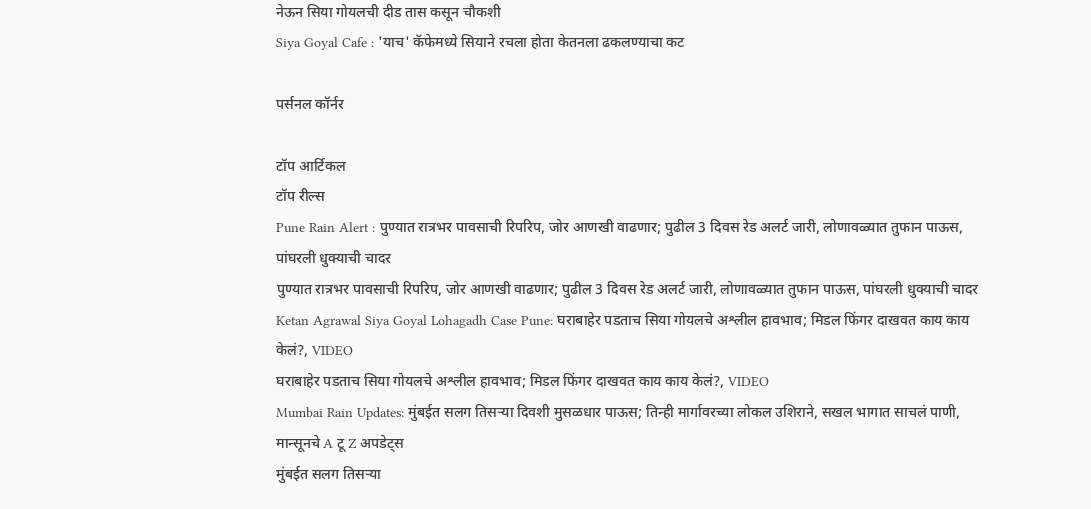नेऊन सिया गोयलची दीड तास कसून चौकशी
Siya Goyal Cafe : 'याच' कॅफेमध्ये सियाने रचला होता केतनला ढकलण्याचा कट

पर्सनल कॉर्नर

टॉप आर्टिकल
टॉप रील्स
Pune Rain Alert : पुण्यात रात्रभर पावसाची रिपरिप, जोर आणखी वाढणार; पुढील 3 दिवस रेड अलर्ट जारी, लोणावळ्यात तुफान पाऊस, पांघरली धुक्याची चादर
पुण्यात रात्रभर पावसाची रिपरिप, जोर आणखी वाढणार; पुढील 3 दिवस रेड अलर्ट जारी, लोणावळ्यात तुफान पाऊस, पांघरली धुक्याची चादर
Ketan Agrawal Siya Goyal Lohagadh Case Pune: घराबाहेर पडताच सिया गोयलचे अश्लील हावभाव; मिडल फिंगर दाखवत काय काय केलं?, VIDEO
घराबाहेर पडताच सिया गोयलचे अश्लील हावभाव; मिडल फिंगर दाखवत काय काय केलं?, VIDEO
Mumbai Rain Updates: मुंबईत सलग तिसऱ्या दिवशी मुसळधार पाऊस; तिन्ही मार्गावरच्या लोकल उशिराने, सखल भागात साचलं पाणी, मान्सूनचे A टू Z अपडेट्स
मुंबईत सलग तिसऱ्या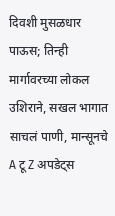दिवशी मुसळधार पाऊस; तिन्ही मार्गावरच्या लोकल उशिराने, सखल भागात साचलं पाणी, मान्सूनचे A टू Z अपडेट्स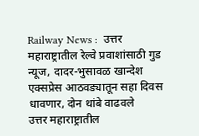Railway News :  उत्तर महाराष्ट्रातील रेल्वे प्रवाशांसाठी गुड न्यूज, दादर-भुसावळ खान्देश एक्सप्रेस आठवड्यातून सहा दिवस धावणार, दोन थांबे वाढवले
उत्तर महाराष्ट्रातील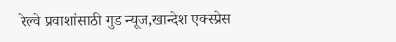रेल्वे प्रवाशांसाठी गुड न्यूज,खान्देश एक्स्प्रेस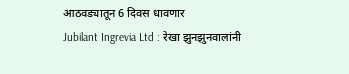आठवड्यातून 6 दिवस धावणार
Jubilant Ingrevia Ltd : रेखा झुनझुनवालांनी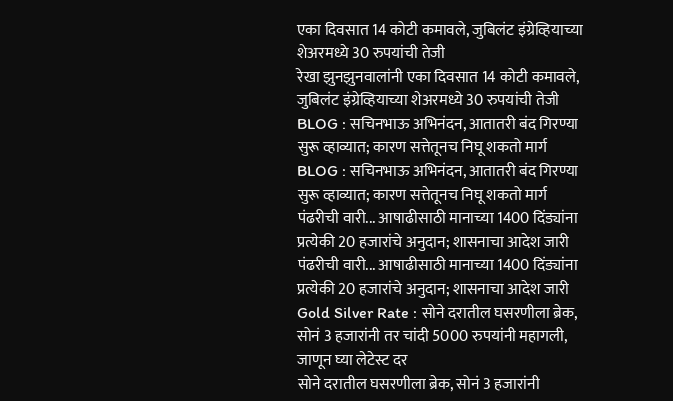एका दिवसात 14 कोटी कमावले, जुबिलंट इंग्रेव्हियाच्या शेअरमध्ये 30 रुपयांची तेजी
रेखा झुनझुनवालांनी एका दिवसात 14 कोटी कमावले, जुबिलंट इंग्रेव्हियाच्या शेअरमध्ये 30 रुपयांची तेजी
BLOG : सचिनभाऊ अभिनंदन, आतातरी बंद गिरण्या सुरू व्हाव्यात; कारण सत्तेतूनच निघू शकतो मार्ग
BLOG : सचिनभाऊ अभिनंदन, आतातरी बंद गिरण्या सुरू व्हाव्यात; कारण सत्तेतूनच निघू शकतो मार्ग
पंढरीची वारी... आषाढीसाठी मानाच्या 1400 दिंड्यांना प्रत्येकी 20 हजारांचे अनुदान; शासनाचा आदेश जारी
पंढरीची वारी... आषाढीसाठी मानाच्या 1400 दिंड्यांना प्रत्येकी 20 हजारांचे अनुदान; शासनाचा आदेश जारी
Gold Silver Rate : सोने दरातील घसरणीला ब्रेक, सोनं 3 हजारांनी तर चांदी 5000 रुपयांनी महागली, जाणून घ्या लेटेस्ट दर
सोने दरातील घसरणीला ब्रेक, सोनं 3 हजारांनी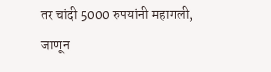तर चांदी 5000 रुपयांनी महागली, जाणून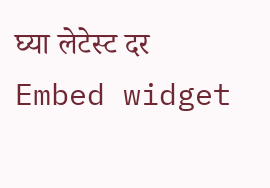घ्या लेटेस्ट दर
Embed widget